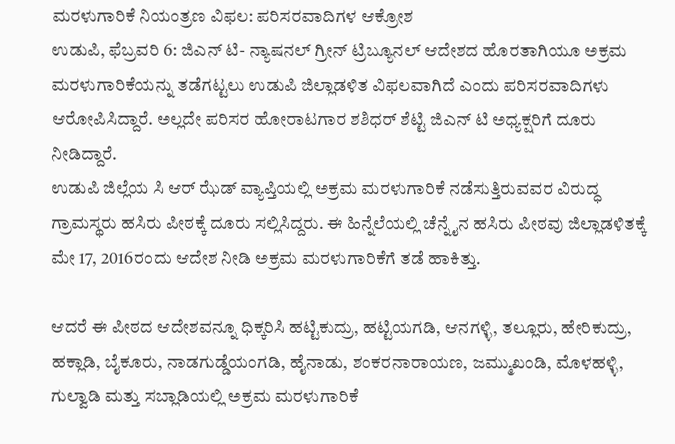ಮರಳುಗಾರಿಕೆ ನಿಯಂತ್ರಣ ವಿಫಲ: ಪರಿಸರವಾದಿಗಳ ಆಕ್ರೋಶ
ಉಡುಪಿ, ಫೆಬ್ರವರಿ 6: ಜಿಎನ್ ಟಿ- ನ್ಯಾಷನಲ್ ಗ್ರೀನ್ ಟ್ರಿಬ್ಯೂನಲ್ ಆದೇಶದ ಹೊರತಾಗಿಯೂ ಅಕ್ರಮ ಮರಳುಗಾರಿಕೆಯನ್ನು ತಡೆಗಟ್ಟಲು ಉಡುಪಿ ಜಿಲ್ಲಾಡಳಿತ ವಿಫಲವಾಗಿದೆ ಎಂದು ಪರಿಸರವಾದಿಗಳು ಆರೋಪಿಸಿದ್ದಾರೆ. ಅಲ್ಲದೇ ಪರಿಸರ ಹೋರಾಟಗಾರ ಶಶಿಧರ್ ಶೆಟ್ಟಿ ಜಿಎನ್ ಟಿ ಅಧ್ಯಕ್ಷರಿಗೆ ದೂರು ನೀಡಿದ್ದಾರೆ.
ಉಡುಪಿ ಜಿಲ್ಲೆಯ ಸಿ ಆರ್ ಝೆಡ್ ವ್ಯಾಪ್ತಿಯಲ್ಲಿ ಅಕ್ರಮ ಮರಳುಗಾರಿಕೆ ನಡೆಸುತ್ತಿರುವವರ ವಿರುದ್ಧ ಗ್ರಾಮಸ್ಥರು ಹಸಿರು ಪೀಠಕ್ಕೆ ದೂರು ಸಲ್ಲಿಸಿದ್ದರು. ಈ ಹಿನ್ನೆಲೆಯಲ್ಲಿ ಚೆನ್ನೈನ ಹಸಿರು ಪೀಠವು ಜಿಲ್ಲಾಡಳಿತಕ್ಕೆ ಮೇ 17, 2016ರಂದು ಆದೇಶ ನೀಡಿ ಅಕ್ರಮ ಮರಳುಗಾರಿಕೆಗೆ ತಡೆ ಹಾಕಿತ್ತು.

ಆದರೆ ಈ ಪೀಠದ ಆದೇಶವನ್ನೂ ಧಿಕ್ಕರಿಸಿ ಹಟ್ಟಿಕುದ್ರು, ಹಟ್ಟಿಯಗಡಿ, ಆನಗಳ್ಳಿ, ತಲ್ಲೂರು, ಹೇರಿಕುದ್ರು, ಹಕ್ಲಾಡಿ, ಬೈಕೂರು, ನಾಡಗುಡ್ಡೆಯಂಗಡಿ, ಹೈನಾಡು, ಶಂಕರನಾರಾಯಣ, ಜಮ್ಮುಖಂಡಿ, ಮೊಳಹಳ್ಳಿ, ಗುಲ್ವಾಡಿ ಮತ್ತು ಸಬ್ಲಾಡಿಯಲ್ಲಿ ಅಕ್ರಮ ಮರಳುಗಾರಿಕೆ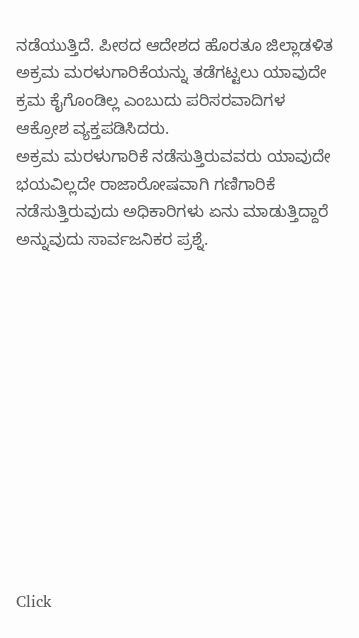ನಡೆಯುತ್ತಿದೆ. ಪೀಠದ ಆದೇಶದ ಹೊರತೂ ಜಿಲ್ಲಾಡಳಿತ ಅಕ್ರಮ ಮರಳುಗಾರಿಕೆಯನ್ನು ತಡೆಗಟ್ಟಲು ಯಾವುದೇ ಕ್ರಮ ಕೈಗೊಂಡಿಲ್ಲ ಎಂಬುದು ಪರಿಸರವಾದಿಗಳ ಆಕ್ರೋಶ ವ್ಯಕ್ತಪಡಿಸಿದರು.
ಅಕ್ರಮ ಮರಳುಗಾರಿಕೆ ನಡೆಸುತ್ತಿರುವವರು ಯಾವುದೇ ಭಯವಿಲ್ಲದೇ ರಾಜಾರೋಷವಾಗಿ ಗಣಿಗಾರಿಕೆ ನಡೆಸುತ್ತಿರುವುದು ಅಧಿಕಾರಿಗಳು ಏನು ಮಾಡುತ್ತಿದ್ದಾರೆ ಅನ್ನುವುದು ಸಾರ್ವಜನಿಕರ ಪ್ರಶ್ನೆ.












Click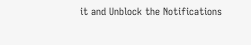it and Unblock the Notifications